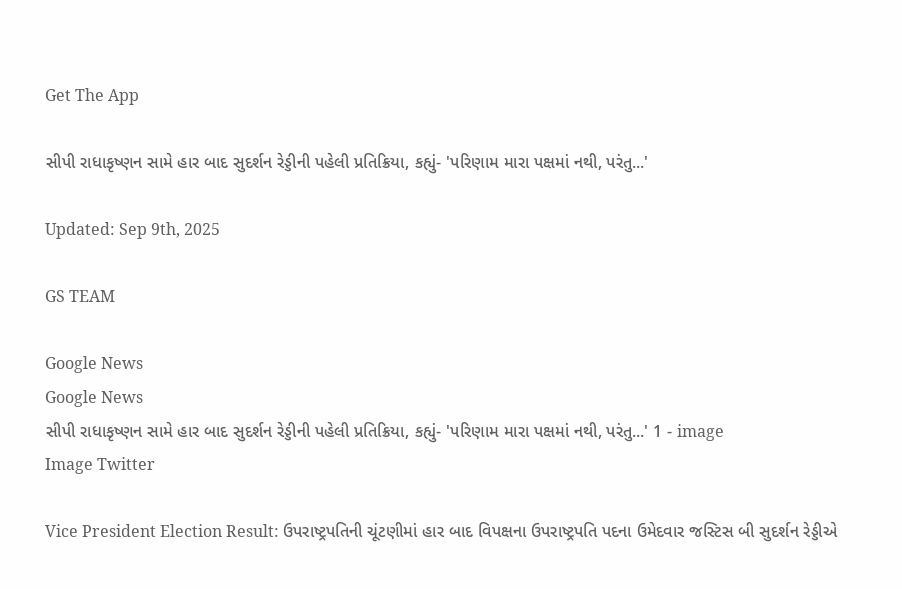Get The App

સીપી રાધાકૃષ્ણન સામે હાર બાદ સુદર્શન રેડ્ડીની પહેલી પ્રતિક્રિયા, કહ્યું- 'પરિણામ મારા પક્ષમાં નથી, પરંતુ...'

Updated: Sep 9th, 2025

GS TEAM

Google News
Google News
સીપી રાધાકૃષ્ણન સામે હાર બાદ સુદર્શન રેડ્ડીની પહેલી પ્રતિક્રિયા, કહ્યું- 'પરિણામ મારા પક્ષમાં નથી, પરંતુ...' 1 - image
Image Twitter

Vice President Election Result: ઉપરાષ્ટ્રપતિની ચૂંટણીમાં હાર બાદ વિપક્ષના ઉપરાષ્ટ્રપતિ પદના ઉમેદવાર જસ્ટિસ બી સુદર્શન રેડ્ડીએ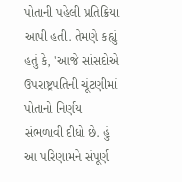પોતાની પહેલી પ્રતિક્રિયા આપી હતી. તેમણે કહ્યું હતું કે, 'આજે સાંસદોએ ઉપરાષ્ટ્રપતિની ચૂંટણીમાં પોતાનો નિર્ણય સંભળાવી દીધો છે. હું આ પરિણામને સંપૂર્ણ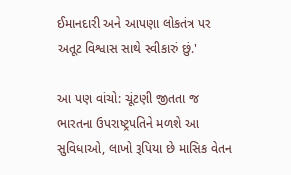ઈમાનદારી અને આપણા લોકતંત્ર પર અતૂટ વિશ્વાસ સાથે સ્વીકારું છું.'

આ પણ વાંચો: ચૂંટણી જીતતા જ ભારતના ઉપરાષ્ટ્રપતિને મળશે આ સુવિધાઓ, લાખો રૂપિયા છે માસિક વેતન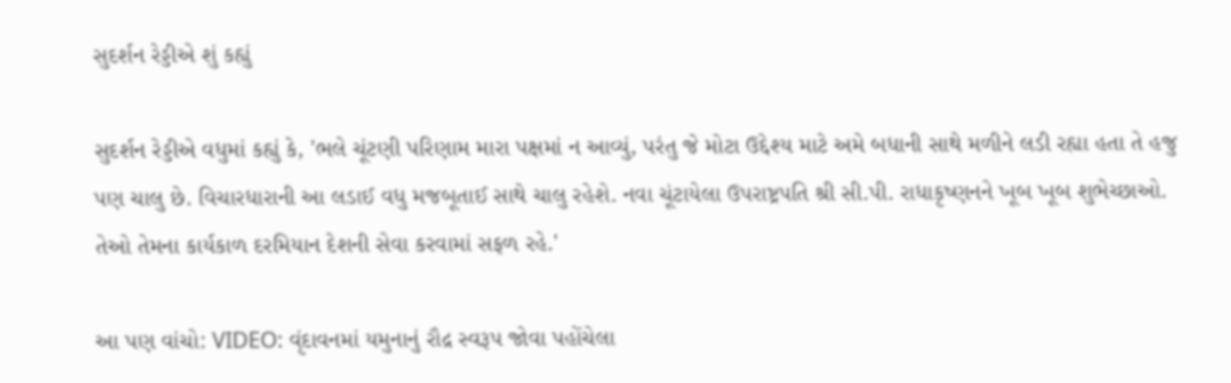સુદર્શન રેડ્ડીએ શું કહ્યું

સુદર્શન રેડ્ડીએ વધુમાં કહ્યું કે, 'ભલે ચૂંટણી પરિણામ મારા પક્ષમાં ન આવ્યું, પરંતુ જે મોટા ઉદ્દેશ્ય માટે અમે બધાની સાથે મળીને લડી રહ્યા હતા તે હજુ પણ ચાલુ છે. વિચારધારાની આ લડાઈ વધુ મજબૂતાઈ સાથે ચાલુ રહેશે. નવા ચૂંટાયેલા ઉપરાષ્ટ્રપતિ શ્રી સી.પી. રાધાકૃષ્ણનને ખૂબ ખૂબ શુભેચ્છાઓ. તેઓ તેમના કાર્યકાળ દરમિયાન દેશની સેવા કરવામાં સફળ રહે.'

આ પણ વાંચો: VIDEO: વૃંદાવનમાં યમુનાનું રૌદ્ર સ્વરૂપ જોવા પહોંચેલા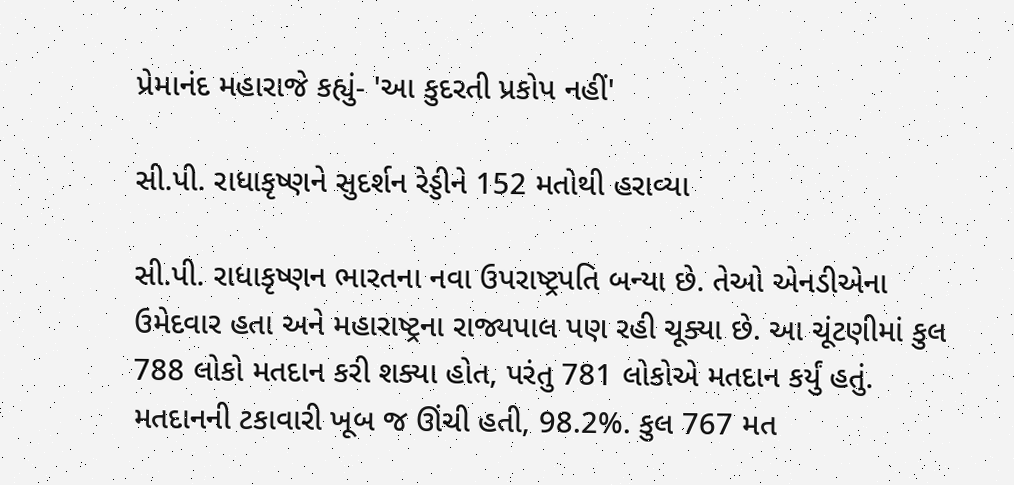પ્રેમાનંદ મહારાજે કહ્યું- 'આ કુદરતી પ્રકોપ નહીં'

સી.પી. રાધાકૃષ્ણને સુદર્શન રેડ્ડીને 152 મતોથી હરાવ્યા

સી.પી. રાધાકૃષ્ણન ભારતના નવા ઉપરાષ્ટ્રપતિ બન્યા છે. તેઓ એનડીએના ઉમેદવાર હતા અને મહારાષ્ટ્રના રાજ્યપાલ પણ રહી ચૂક્યા છે. આ ચૂંટણીમાં કુલ 788 લોકો મતદાન કરી શક્યા હોત, પરંતુ 781 લોકોએ મતદાન કર્યું હતું. મતદાનની ટકાવારી ખૂબ જ ઊંચી હતી, 98.2%. કુલ 767 મત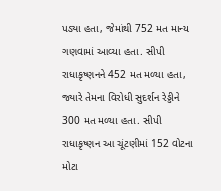પડ્યા હતા, જેમાંથી 752 મત માન્ય ગણવામાં આવ્યા હતા. સીપી રાધાકૃષ્ણનને 452 મત મળ્યા હતા, જ્યારે તેમના વિરોધી સુદર્શન રેડ્ડીને 300 મત મળ્યા હતા. સીપી રાધાકૃષ્ણન આ ચૂંટણીમાં 152 વોટના મોટા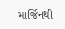માર્જિનથી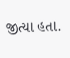જીત્યા હતા.